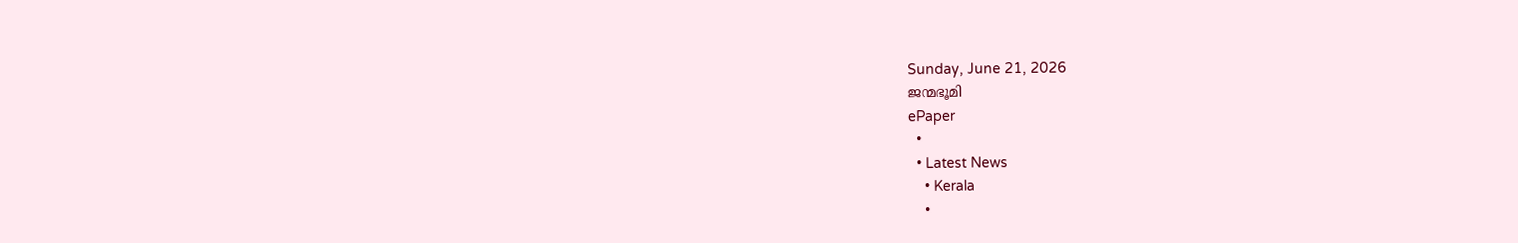Sunday, June 21, 2026
ജന്മഭൂമി
ePaper
  •
  • Latest News
    • Kerala
    •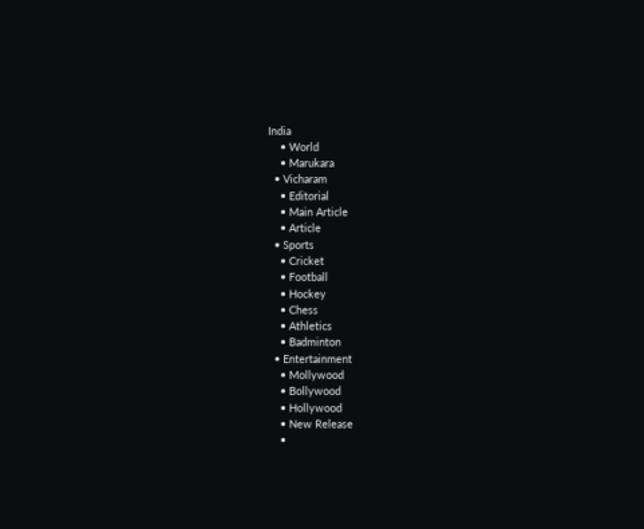India
    • World
    • Marukara
  • Vicharam
    • Editorial
    • Main Article
    • Article
  • Sports
    • Cricket
    • Football
    • Hockey
    • Chess
    • Athletics
    • Badminton
  • Entertainment
    • Mollywood
    • Bollywood
    • Hollywood
    • New Release
    •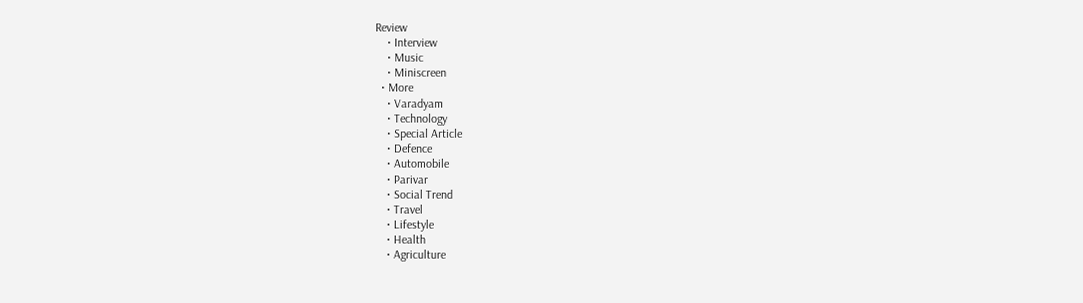Review
    • Interview
    • Music
    • Miniscreen
  • More
    • Varadyam
    • Technology
    • Special Article
    • Defence
    • Automobile
    • Parivar
    • Social Trend
    • Travel
    • Lifestyle
    • Health
    • Agriculture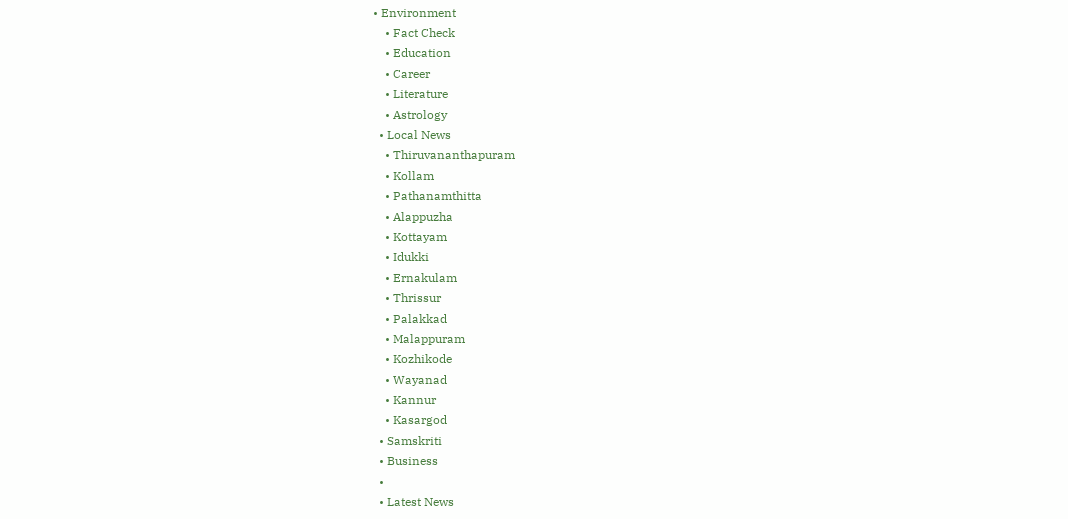• Environment
    • Fact Check
    • Education
    • Career
    • Literature
    • Astrology
  • Local News
    • Thiruvananthapuram
    • Kollam
    • Pathanamthitta
    • Alappuzha
    • Kottayam
    • Idukki
    • Ernakulam
    • Thrissur
    • Palakkad
    • Malappuram
    • Kozhikode
    • Wayanad
    • Kannur
    • Kasargod
  • Samskriti
  • Business
  •
  • Latest News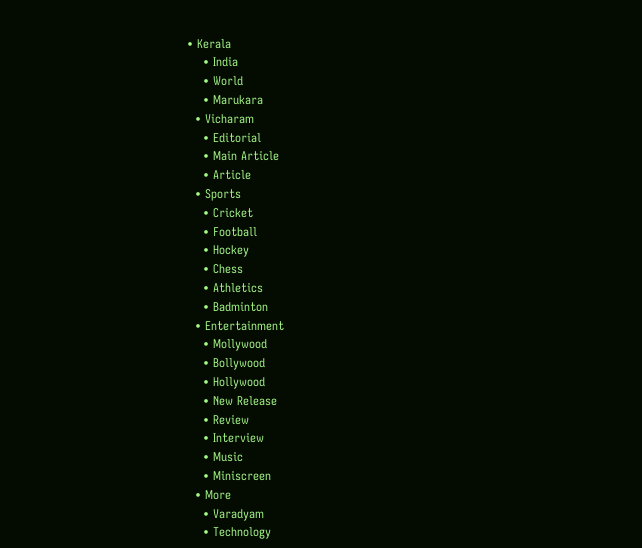• Kerala
    • India
    • World
    • Marukara
  • Vicharam
    • Editorial
    • Main Article
    • Article
  • Sports
    • Cricket
    • Football
    • Hockey
    • Chess
    • Athletics
    • Badminton
  • Entertainment
    • Mollywood
    • Bollywood
    • Hollywood
    • New Release
    • Review
    • Interview
    • Music
    • Miniscreen
  • More
    • Varadyam
    • Technology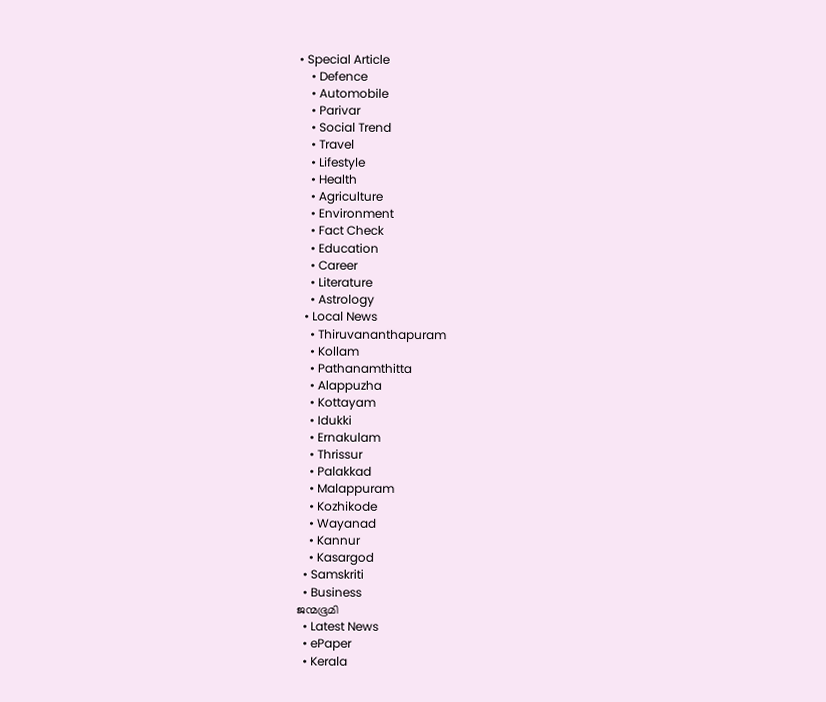• Special Article
    • Defence
    • Automobile
    • Parivar
    • Social Trend
    • Travel
    • Lifestyle
    • Health
    • Agriculture
    • Environment
    • Fact Check
    • Education
    • Career
    • Literature
    • Astrology
  • Local News
    • Thiruvananthapuram
    • Kollam
    • Pathanamthitta
    • Alappuzha
    • Kottayam
    • Idukki
    • Ernakulam
    • Thrissur
    • Palakkad
    • Malappuram
    • Kozhikode
    • Wayanad
    • Kannur
    • Kasargod
  • Samskriti
  • Business
ജന്മഭൂമി
  • Latest News
  • ePaper
  • Kerala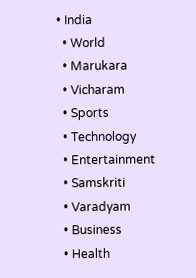• India
  • World
  • Marukara
  • Vicharam
  • Sports
  • Technology
  • Entertainment
  • Samskriti
  • Varadyam
  • Business
  • Health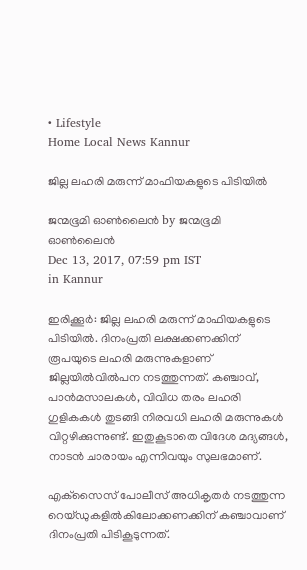• Lifestyle
Home Local News Kannur

ജില്ല ലഹരി മരുന്ന് മാഫിയകളുടെ പിടിയില്‍

ജന്മഭൂമി ഓണ്‍ലൈന്‍ by ജന്മഭൂമി ഓണ്‍ലൈന്‍
Dec 13, 2017, 07:59 pm IST
in Kannur

ഇരിക്കൂര്‍: ജില്ല ലഹരി മരുന്ന് മാഫിയകളുടെ പിടിയില്‍. ദിനംപ്രതി ലക്ഷക്കണക്കിന് രൂപയുടെ ലഹരി മരുന്നുകളാണ് ജില്ലയില്‍വില്‍പന നടത്തുന്നത്. കഞ്ചാവ്, പാന്‍മസാലകള്‍, വിവിധ തരം ലഹരി ഗുളികകള്‍ തുടങ്ങി നിരവധി ലഹരി മരുന്നുകള്‍ വിറ്റഴിക്കുന്നുണ്ട്. ഇതുകൂടാതെ വിദേശ മദ്യങ്ങള്‍, നാടന്‍ ചാരായം എന്നിവയും സുലഭമാണ്.

എക്‌സൈസ് പോലീസ് അധികൃതര്‍ നടത്തുന്ന റെയ്ഡുകളില്‍കിലോക്കണക്കിന് കഞ്ചാവാണ് ദിനംപ്രതി പിടികൂടുന്നത്.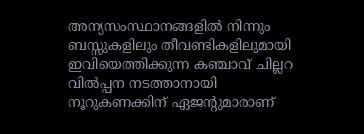അന്യസംസ്ഥാനങ്ങളില്‍ നിന്നും ബസ്സുകളിലും തീവണ്ടികളിലുമായി ഇവിയെത്തിക്കുന്ന കഞ്ചാവ് ചില്ലറ വില്‍പ്പന നടത്താനായി നൂറുകണക്കിന് ഏജന്റുമാരാണ്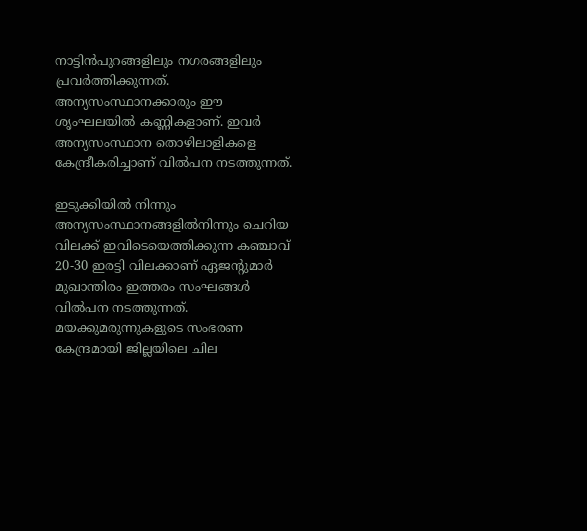നാട്ടിന്‍പുറങ്ങളിലും നഗരങ്ങളിലും പ്രവര്‍ത്തിക്കുന്നത്. അന്യസംസ്ഥാനക്കാരും ഈ ശൃംഘലയില്‍ കണ്ണികളാണ്. ഇവര്‍ അന്യസംസ്ഥാന തൊഴിലാളികളെ കേന്ദ്രീകരിച്ചാണ് വില്‍പന നടത്തുന്നത്.

ഇടുക്കിയില്‍ നിന്നും അന്യസംസ്ഥാനങ്ങളില്‍നിന്നും ചെറിയ വിലക്ക് ഇവിടെയെത്തിക്കുന്ന കഞ്ചാവ് 20-30 ഇരട്ടി വിലക്കാണ് ഏജന്റുമാര്‍ മുഖാന്തിരം ഇത്തരം സംഘങ്ങള്‍ വില്‍പന നടത്തുന്നത്. മയക്കുമരുന്നുകളുടെ സംഭരണ കേന്ദ്രമായി ജില്ലയിലെ ചില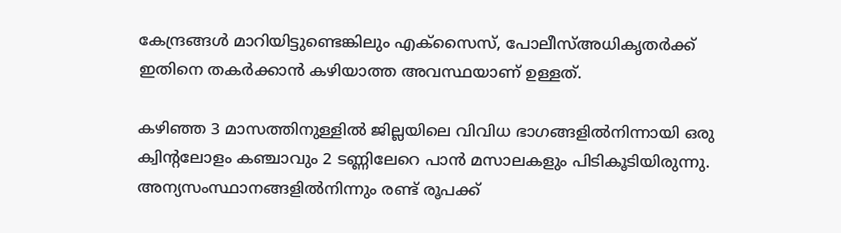കേന്ദ്രങ്ങള്‍ മാറിയിട്ടുണ്ടെങ്കിലും എക്‌സൈസ്, പോലീസ്അധികൃതര്‍ക്ക് ഇതിനെ തകര്‍ക്കാന്‍ കഴിയാത്ത അവസ്ഥയാണ് ഉള്ളത്.

കഴിഞ്ഞ 3 മാസത്തിനുള്ളില്‍ ജില്ലയിലെ വിവിധ ഭാഗങ്ങളില്‍നിന്നായി ഒരു ക്വിന്റലോളം കഞ്ചാവും 2 ടണ്ണിലേറെ പാന്‍ മസാലകളും പിടികൂടിയിരുന്നു. അന്യസംസ്ഥാനങ്ങളില്‍നിന്നും രണ്ട് രൂപക്ക്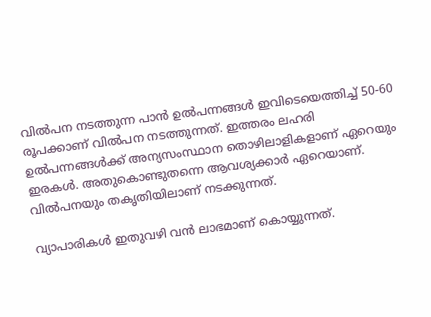വില്‍പന നടത്തുന്ന പാന്‍ ഉല്‍പന്നങ്ങള്‍ ഇവിടെയെത്തിച്ച് 50-60 രൂപക്കാണ് വില്‍പന നടത്തുന്നത്. ഇത്തരം ലഹരി ഉല്‍പന്നങ്ങള്‍ക്ക് അന്യസംസ്ഥാന തൊഴിലാളികളാണ് ഏറെയും ഇരകള്‍. അതുകൊണ്ടുതന്നെ ആവശ്യക്കാര്‍ ഏറെയാണ്. വില്‍പനയും തകൃതിയിലാണ് നടക്കുന്നത്.

വ്യാപാരികള്‍ ഇതുവഴി വന്‍ ലാഭമാണ് കൊയ്യുന്നത്.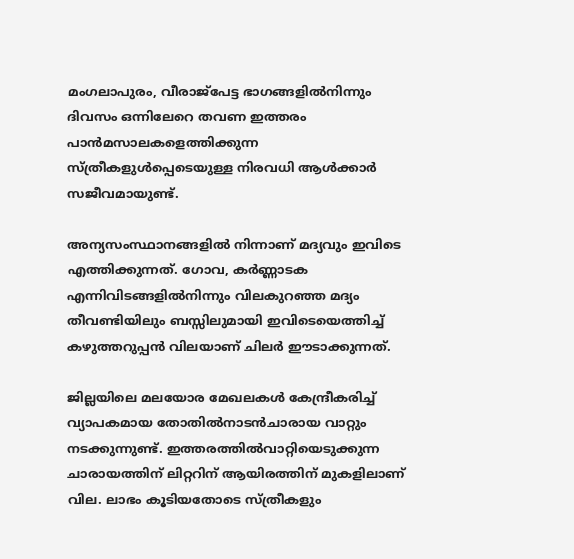മംഗലാപുരം, വീരാജ്‌പേട്ട ഭാഗങ്ങളില്‍നിന്നും ദിവസം ഒന്നിലേറെ തവണ ഇത്തരം പാന്‍മസാലകളെത്തിക്കുന്ന സ്ത്രീകളുള്‍പ്പെടെയുള്ള നിരവധി ആള്‍ക്കാര്‍ സജീവമായുണ്ട്.

അന്യസംസ്ഥാനങ്ങളില്‍ നിന്നാണ് മദ്യവും ഇവിടെ എത്തിക്കുന്നത്. ഗോവ, കര്‍ണ്ണാടക എന്നിവിടങ്ങളില്‍നിന്നും വിലകുറഞ്ഞ മദ്യം തീവണ്ടിയിലും ബസ്സിലുമായി ഇവിടെയെത്തിച്ച് കഴുത്തറുപ്പന്‍ വിലയാണ് ചിലര്‍ ഈടാക്കുന്നത്.

ജില്ലയിലെ മലയോര മേഖലകള്‍ കേന്ദ്രീകരിച്ച് വ്യാപകമായ തോതില്‍നാടന്‍ചാരായ വാറ്റും നടക്കുന്നുണ്ട്. ഇത്തരത്തില്‍വാറ്റിയെടുക്കുന്ന ചാരായത്തിന് ലിറ്ററിന് ആയിരത്തിന് മുകളിലാണ് വില. ലാഭം കൂടിയതോടെ സ്ത്രീകളും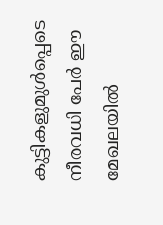കുട്ടികളുമുള്‍പ്പെടെ നീരവധി പേര്‍ ഈ മേഖലയില്‍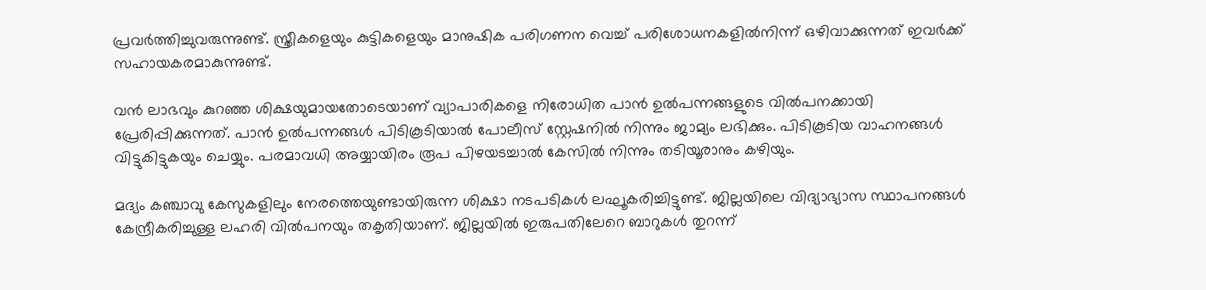പ്രവര്‍ത്തിച്ചുവരുന്നുണ്ട്. സ്ത്രീകളെയും കുട്ടികളെയും മാനുഷിക പരിഗണന വെച്ച് പരിശോധനകളില്‍നിന്ന് ഒഴിവാക്കുന്നത് ഇവര്‍ക്ക് സഹായകരമാകുന്നുണ്ട്.

വന്‍ ലാഭവും കുറഞ്ഞ ശിക്ഷയുമായതോടെയാണ് വ്യാപാരികളെ നിരോധിത പാന്‍ ഉല്‍പന്നങ്ങളുടെ വില്‍പനക്കായി പ്രേരിപ്പിക്കുന്നത്. പാന്‍ ഉല്‍പന്നങ്ങള്‍ പിടികൂടിയാല്‍ പോലീസ് സ്റ്റേഷനില്‍ നിന്നും ജാമ്യം ലഭിക്കും. പിടികൂടിയ വാഹനങ്ങള്‍ വിട്ടുകിട്ടുകയും ചെയ്യും. പരമാവധി അയ്യായിരം രൂപ പിഴയടച്ചാല്‍ കേസില്‍ നിന്നും തടിയൂരാനും കഴിയും.

മദ്യം കഞ്ചാവു കേസുകളിലും നേരത്തെയുണ്ടായിരുന്ന ശിക്ഷാ നടപടികള്‍ ലഘൂകരിച്ചിട്ടുണ്ട്. ജില്ലയിലെ വിദ്യാഭ്യാസ സ്ഥാപനങ്ങള്‍ കേന്ദ്രീകരിച്ചുള്ള ലഹരി വില്‍പനയും തകൃതിയാണ്. ജില്ലയില്‍ ഇരുപതിലേറെ ബാറുകള്‍ തുറന്ന്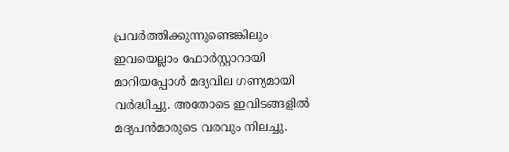പ്രവര്‍ത്തിക്കുന്നുണ്ടെങ്കിലും ഇവയെല്ലാം ഫോര്‍സ്റ്റാറായി മാറിയപ്പോള്‍ മദ്യവില ഗണ്യമായി വര്‍ദ്ധിച്ചു. അതോടെ ഇവിടങ്ങളില്‍ മദ്യപന്‍മാരുടെ വരവും നിലച്ചു.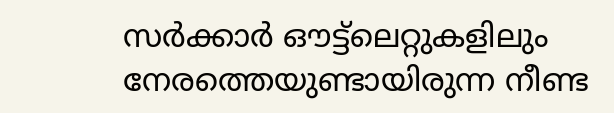സര്‍ക്കാര്‍ ഔട്ട്‌ലെറ്റുകളിലും നേരത്തെയുണ്ടായിരുന്ന നീണ്ട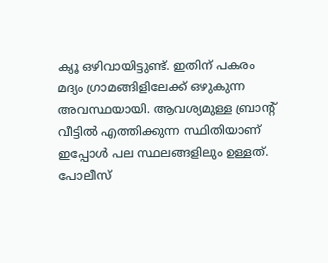ക്യൂ ഒഴിവായിട്ടുണ്ട്. ഇതിന് പകരം മദ്യം ഗ്രാമങ്ങിളിലേക്ക് ഒഴുകുന്ന അവസ്ഥയായി. ആവശ്യമുള്ള ബ്രാന്റ് വീട്ടില്‍ എത്തിക്കുന്ന സ്ഥിതിയാണ് ഇപ്പോള്‍ പല സ്ഥലങ്ങളിലും ഉള്ളത്. പോലീസ്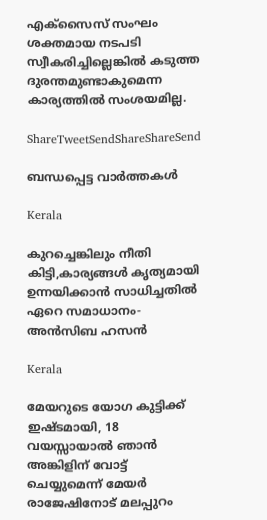എക്‌സൈസ് സംഘം ശക്തമായ നടപടി സ്വീകരിച്ചില്ലെങ്കില്‍ കടുത്ത ദുരന്തമുണ്ടാകുമെന്ന കാര്യത്തില്‍ സംശയമില്ല.

ShareTweetSendShareShareSend

ബന്ധപ്പെട്ട വാര്‍ത്തകള്‍

Kerala

കുറച്ചെങ്കിലും നീതി കിട്ടി,കാര്യങ്ങള്‍ കൃത്യമായി ഉന്നയിക്കാന്‍ സാധിച്ചതില്‍ ഏറെ സമാധാനം- അന്‍സിബ ഹസന്‍

Kerala

മേയറുടെ യോഗ കുട്ടിക്ക് ഇഷ്ടമായി, 18 വയസ്സായാല്‍ ഞാന്‍ അങ്കിളിന് വോട്ട് ചെയ്യുമെന്ന് മേയര്‍ രാജേഷിനോട് മലപ്പുറം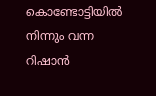കൊണ്ടോട്ടിയില്‍ നിന്നും വന്ന റിഷാന്‍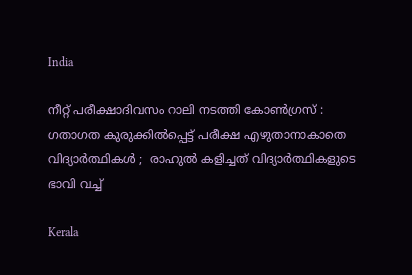India

നീറ്റ് പരീക്ഷാദിവസം റാലി നടത്തി കോൺഗ്രസ് : ഗതാഗത കുരുക്കിൽപ്പെട്ട് പരീക്ഷ എഴുതാനാകാതെ വിദ്യാർത്ഥികൾ ;  രാഹുൽ കളിച്ചത് വിദ്യാർത്ഥികളുടെ  ഭാവി വച്ച്

Kerala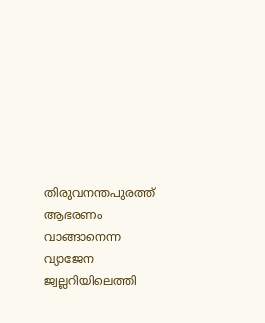തിരുവനന്തപുരത്ത് ആഭരണം വാങ്ങാനെന്ന വ്യാജേന ജ്വല്ലറിയിലെത്തി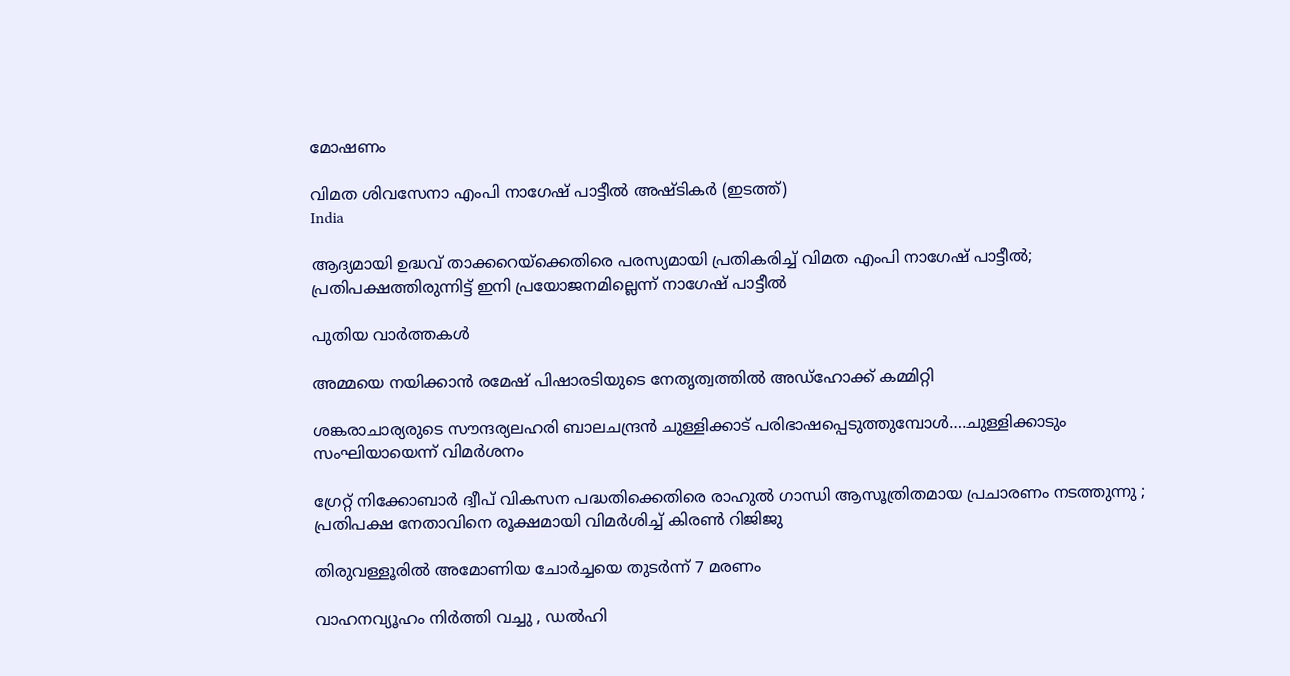മോഷണം

വിമത ശിവസേനാ എംപി നാഗേഷ് പാട്ടീല്‍ അഷ്ടികര്‍ (ഇടത്ത്)
India

ആദ്യമായി ഉദ്ധവ് താക്കറെയ്‌ക്കെതിരെ പരസ്യമായി പ്രതികരിച്ച് വിമത എംപി നാഗേഷ് പാട്ടീല്‍; പ്രതിപക്ഷത്തിരുന്നിട്ട് ഇനി പ്രയോജനമില്ലെന്ന് നാഗേഷ് പാട്ടീല്‍

പുതിയ വാര്‍ത്തകള്‍

അമ്മയെ നയിക്കാന്‍ രമേഷ് പിഷാരടിയുടെ നേതൃത്വത്തില്‍ അഡ്‌ഹോക്ക് കമ്മിറ്റി

ശങ്കരാചാര്യരുടെ സൗന്ദര്യലഹരി ബാലചന്ദ്രന്‍ ചുള്ളിക്കാട് പരിഭാഷപ്പെടുത്തുമ്പോള്‍….ചുള്ളിക്കാടും സംഘിയായെന്ന് വിമര്‍ശനം

ഗ്രേറ്റ് നിക്കോബാർ ദ്വീപ് വികസന പദ്ധതിക്കെതിരെ രാഹുൽ ഗാന്ധി ആസൂത്രിതമായ പ്രചാരണം നടത്തുന്നു ; പ്രതിപക്ഷ നേതാവിനെ രൂക്ഷമായി വിമർശിച്ച് കിരൺ റിജിജു

തിരുവള്ളൂരില്‍ അമോണിയ ചോര്‍ച്ചയെ തുടര്‍ന്ന് 7 മരണം

വാഹനവ്യൂഹം നിർത്തി വച്ചു , ഡൽഹി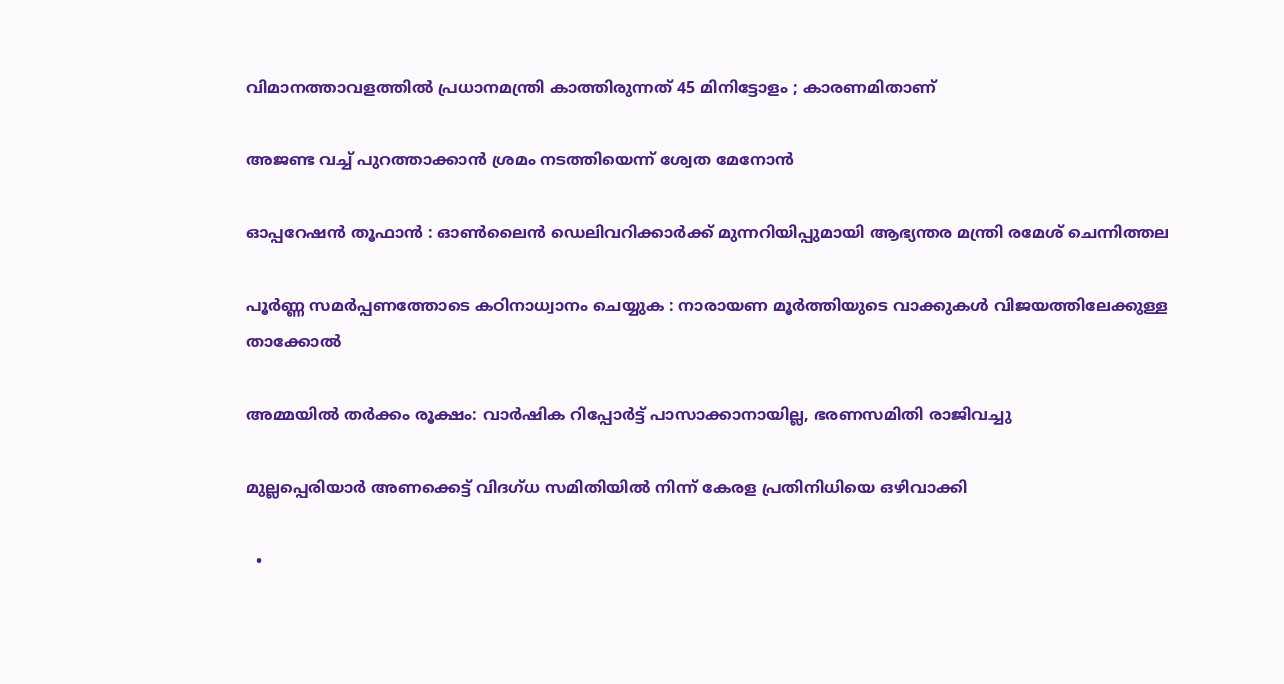വിമാനത്താവളത്തിൽ പ്രധാനമന്ത്രി കാത്തിരുന്നത് 45 മിനിട്ടോളം ; കാരണമിതാണ്

അജണ്ട വച്ച് പുറത്താക്കാന്‍ ശ്രമം നടത്തിയെന്ന് ശ്വേത മേനോന്‍

ഓപ്പറേഷന്‍ തൂഫാന്‍ : ഓണ്‍ലൈന്‍ ഡെലിവറിക്കാര്‍ക്ക് മുന്നറിയിപ്പുമായി ആഭ്യന്തര മന്ത്രി രമേശ് ചെന്നിത്തല

പൂർണ്ണ സമർപ്പണത്തോടെ കഠിനാധ്വാനം ചെയ്യുക : നാരായണ മൂർത്തിയുടെ വാക്കുകൾ വിജയത്തിലേക്കുള്ള താക്കോൽ

അമ്മയില്‍ തര്‍ക്കം രൂക്ഷം: വാര്‍ഷിക റിപ്പോര്‍ട്ട് പാസാക്കാനായില്ല, ഭരണസമിതി രാജിവച്ചു

മുല്ലപ്പെരിയാര്‍ അണക്കെട്ട് വിദഗ്ധ സമിതിയില്‍ നിന്ന് കേരള പ്രതിനിധിയെ ഒഴിവാക്കി

  •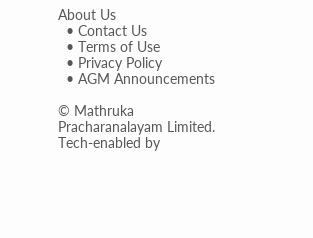About Us
  • Contact Us
  • Terms of Use
  • Privacy Policy
  • AGM Announcements

© Mathruka Pracharanalayam Limited.
Tech-enabled by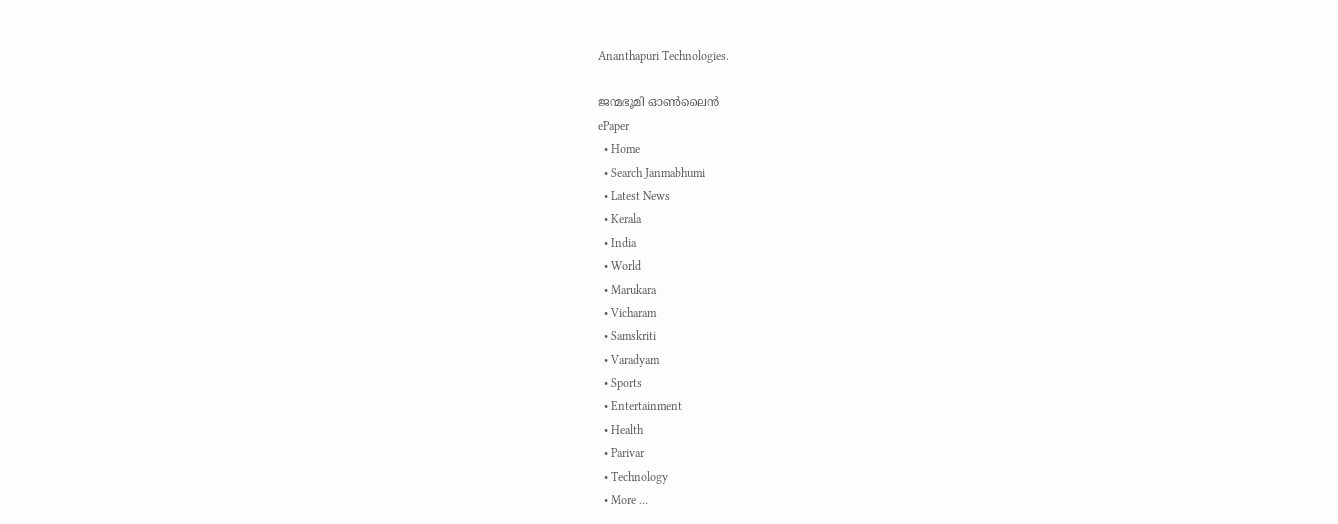Ananthapuri Technologies.

ജന്മഭൂമി ഓണ്‍ലൈന്‍
ePaper
  • Home
  • Search Janmabhumi
  • Latest News
  • Kerala
  • India
  • World
  • Marukara
  • Vicharam
  • Samskriti
  • Varadyam
  • Sports
  • Entertainment
  • Health
  • Parivar
  • Technology
  • More …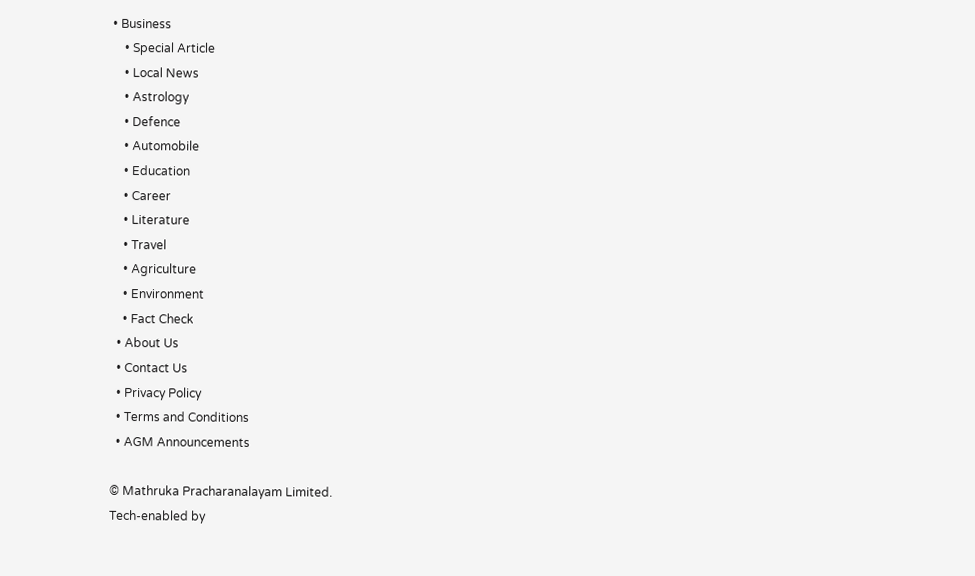• Business
    • Special Article
    • Local News
    • Astrology
    • Defence
    • Automobile
    • Education
    • Career
    • Literature
    • Travel
    • Agriculture
    • Environment
    • Fact Check
  • About Us
  • Contact Us
  • Privacy Policy
  • Terms and Conditions
  • AGM Announcements

© Mathruka Pracharanalayam Limited.
Tech-enabled by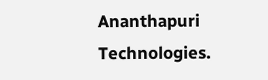Ananthapuri Technologies.